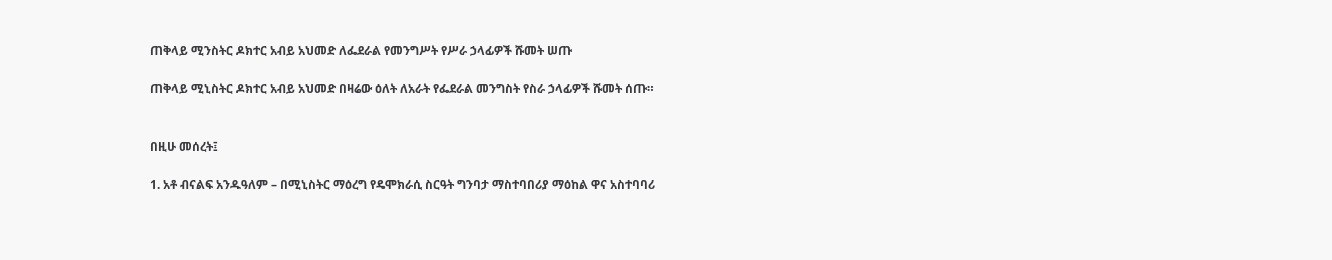ጠቅላይ ሚንስትር ዶክተር አብይ አህመድ ለፌደራል የመንግሥት የሥራ ኃላፊዎች ሹመት ሠጡ

ጠቅላይ ሚኒስትር ዶክተር አብይ አህመድ በዛሬው ዕለት ለአራት የፌደራል መንግስት የስራ ኃላፊዎች ሹመት ሰጡ።


በዚሁ መሰረት፤

1. አቶ ብናልፍ አንዱዓለም – በሚኒስትር ማዕረግ የዴሞክራሲ ስርዓት ግንባታ ማስተባበሪያ ማዕከል ዋና አስተባባሪ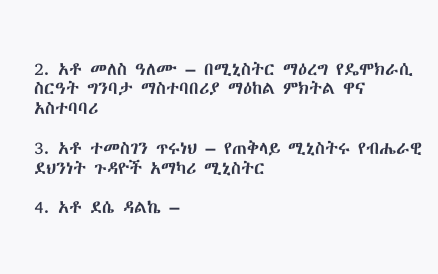2. አቶ መለስ ዓለሙ – በሚኒስትር ማዕረግ የዴሞክራሲ ስርዓት ግንባታ ማስተባበሪያ ማዕከል ምክትል ዋና አስተባባሪ

3. አቶ ተመስገን ጥሩነህ – የጠቅላይ ሚኒስትሩ የብሔራዊ ደህንነት ጉዳዮች አማካሪ ሚኒስትር

4. አቶ ደሴ ዳልኬ –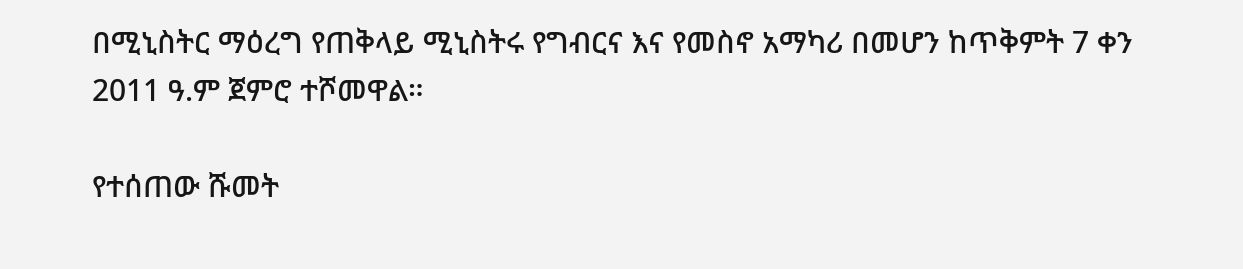በሚኒስትር ማዕረግ የጠቅላይ ሚኒስትሩ የግብርና እና የመስኖ አማካሪ በመሆን ከጥቅምት 7 ቀን 2011 ዓ.ም ጀምሮ ተሾመዋል።

የተሰጠው ሹመት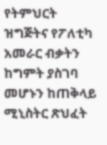የትምህርት ዝግጅትና የፖለቲካ አመራር ብቃትን ከግምት ያስገባ መሆኑን ከጠቅላይ ሚኒስትር ጽህፈት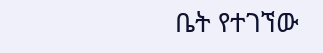ቤት የተገኘው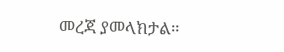መረጃ ያመላክታል።